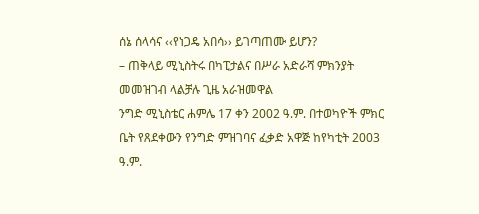ሰኔ ሰላሳና ‹‹የነጋዴ አበሳ›› ይገጣጠሙ ይሆን?
– ጠቅላይ ሚኒስትሩ በካፒታልና በሥራ አድራሻ ምክንያት መመዝገብ ላልቻሉ ጊዜ አራዝመዋል
ንግድ ሚኒስቴር ሐምሌ 17 ቀን 2002 ዓ.ም. በተወካዮች ምክር ቤት የጸደቀውን የንግድ ምዝገባና ፈቃድ አዋጅ ከየካቲት 2003 ዓ.ም.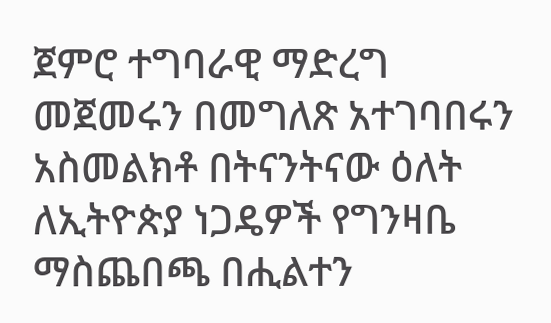ጀምሮ ተግባራዊ ማድረግ መጀመሩን በመግለጽ አተገባበሩን አስመልክቶ በትናንትናው ዕለት ለኢትዮጵያ ነጋዴዎች የግንዛቤ ማስጨበጫ በሒልተን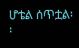ሆቴል ሰጥቷል፡፡